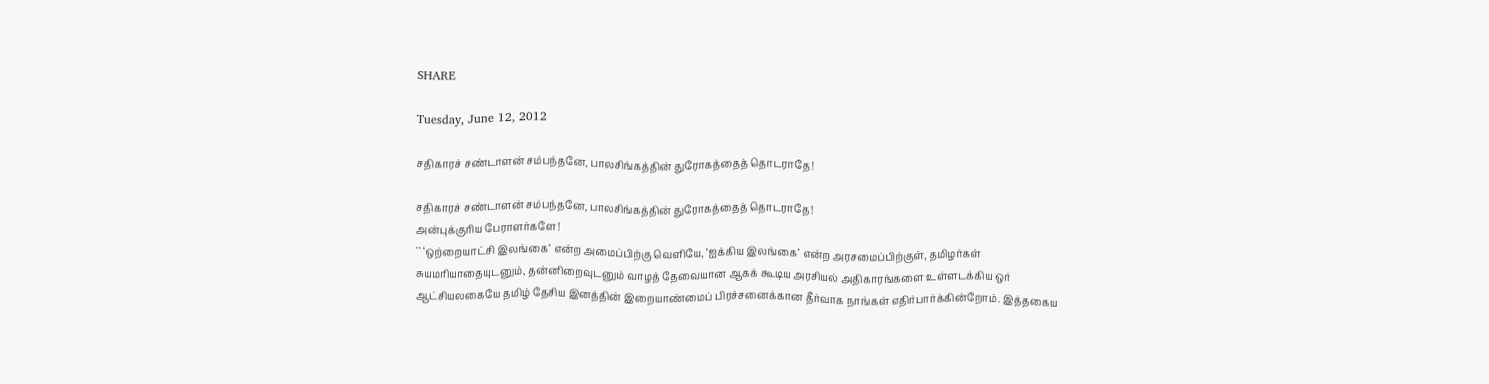SHARE

Tuesday, June 12, 2012

சதிகாரச் சண்டாளன் சம்பந்தனே, பாலசிங்கத்தின் துரோகத்தைத் தொடராதே!

சதிகாரச் சண்டாளன் சம்பந்தனே, பாலசிங்கத்தின் துரோகத்தைத் தொடராதே!
அன்புக்குரிய பேராளர்களே!
`` ‘ஒற்றையாட்சி இலங்கை’ என்ற அமைப்பிற்கு வெளியே, ‘ஐக்கிய இலங்கை’ என்ற அரசமைப்பிற்குள், தமிழர்கள் சுயமரியாதையுடனும், தன்னிறைவுடனும் வாழத் தேவையான ஆகக் கூடிய அரசியல் அதிகாரங்களை உள்ளடக்கிய ஒர் ஆட்சியலகையே தமிழ் தேசிய இனத்தின் இறையாண்மைப் பிரச்சனைக்கான தீர்வாக நாங்கள் எதிர்பார்க்கின்றோம். இத்தகைய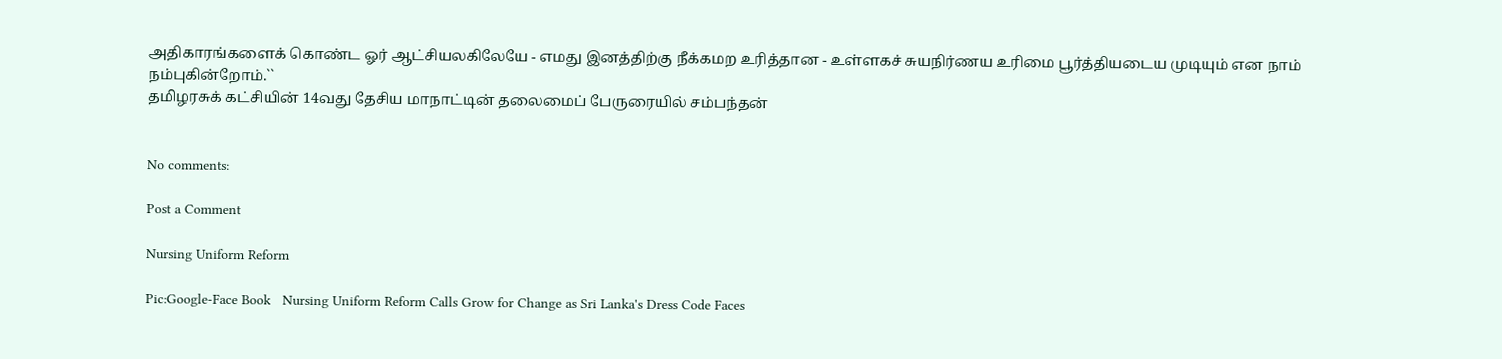அதிகாரங்களைக் கொண்ட ஓர் ஆட்சியலகிலேயே - எமது இனத்திற்கு நீக்கமற உரித்தான - உள்ளகச் சுயநிர்ணய உரிமை பூர்த்தியடைய முடியும் என நாம் நம்புகின்றோம்.``
தமிழரசுக் கட்சியின் 14வது தேசிய மாநாட்டின் தலைமைப் பேருரையில் சம்பந்தன்


No comments:

Post a Comment

Nursing Uniform Reform

Pic:Google-Face Book   Nursing Uniform Reform Calls Grow for Change as Sri Lanka's Dress Code Faces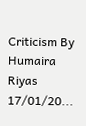Criticism By Humaira Riyas 17/01/20...